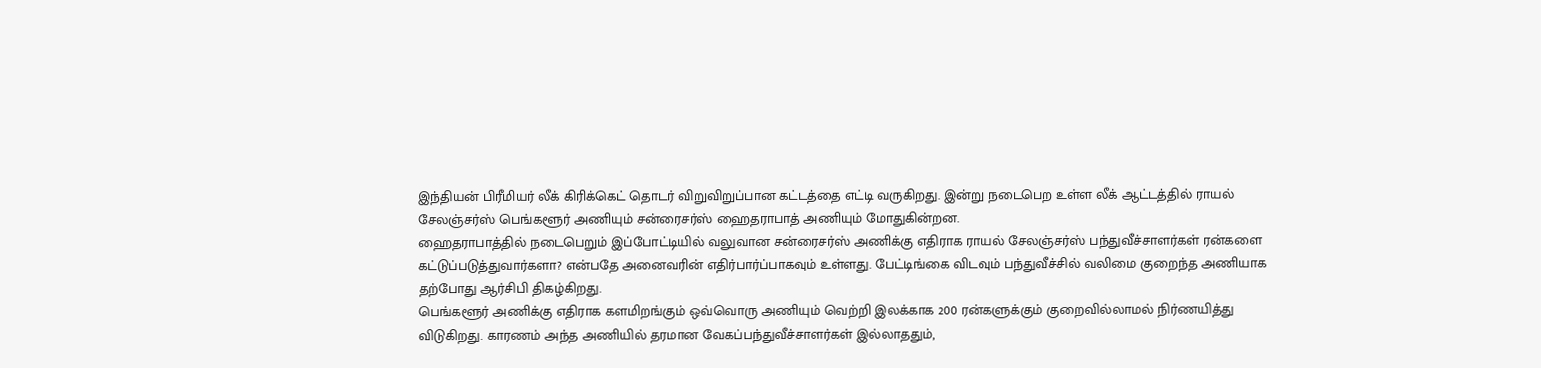இந்தியன் பிரீமியர் லீக் கிரிக்கெட் தொடர் விறுவிறுப்பான கட்டத்தை எட்டி வருகிறது. இன்று நடைபெற உள்ள லீக் ஆட்டத்தில் ராயல் சேலஞ்சர்ஸ் பெங்களூர் அணியும் சன்ரைசர்ஸ் ஹைதராபாத் அணியும் மோதுகின்றன.
ஹைதராபாத்தில் நடைபெறும் இப்போட்டியில் வலுவான சன்ரைசர்ஸ் அணிக்கு எதிராக ராயல் சேலஞ்சர்ஸ் பந்துவீச்சாளர்கள் ரன்களை கட்டுப்படுத்துவார்களா? என்பதே அனைவரின் எதிர்பார்ப்பாகவும் உள்ளது. பேட்டிங்கை விடவும் பந்துவீச்சில் வலிமை குறைந்த அணியாக தற்போது ஆர்சிபி திகழ்கிறது.
பெங்களூர் அணிக்கு எதிராக களமிறங்கும் ஒவ்வொரு அணியும் வெற்றி இலக்காக 200 ரன்களுக்கும் குறைவில்லாமல் நிர்ணயித்து விடுகிறது. காரணம் அந்த அணியில் தரமான வேகப்பந்துவீச்சாளர்கள் இல்லாததும்,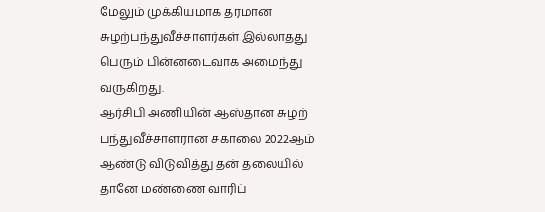மேலும் முக்கியமாக தரமான சுழற்பந்துவீச்சாளர்கள் இல்லாதது பெரும் பின்னடைவாக அமைந்து வருகிறது.
ஆர்சிபி அணியின் ஆஸ்தான சுழற் பந்துவீச்சாளரான சகாலை 2022ஆம் ஆண்டு விடுவித்து தன் தலையில் தானே மண்ணை வாரிப்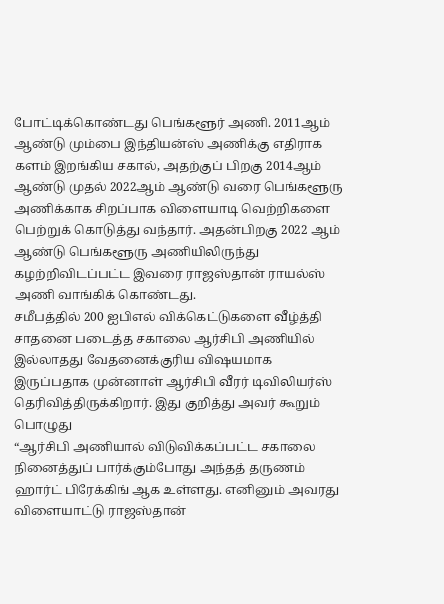போட்டிக்கொண்டது பெங்களூர் அணி. 2011ஆம் ஆண்டு மும்பை இந்தியன்ஸ் அணிக்கு எதிராக களம் இறங்கிய சகால், அதற்குப் பிறகு 2014ஆம் ஆண்டு முதல் 2022ஆம் ஆண்டு வரை பெங்களூரு அணிக்காக சிறப்பாக விளையாடி வெற்றிகளை பெற்றுக் கொடுத்து வந்தார். அதன்பிறகு 2022 ஆம் ஆண்டு பெங்களூரு அணியிலிருந்து கழற்றிவிடப்பட்ட இவரை ராஜஸ்தான் ராயல்ஸ் அணி வாங்கிக் கொண்டது.
சமீபத்தில் 200 ஐபிஎல் விக்கெட்டுகளை வீழ்த்தி சாதனை படைத்த சகாலை ஆர்சிபி அணியில் இல்லாதது வேதனைக்குரிய விஷயமாக இருப்பதாக முன்னாள் ஆர்சிபி வீரர் டிவிலியர்ஸ் தெரிவித்திருக்கிறார். இது குறித்து அவர் கூறும் பொழுது
“ஆர்சிபி அணியால் விடுவிக்கப்பட்ட சகாலை நினைத்துப் பார்க்கும்போது அந்தத் தருணம் ஹார்ட் பிரேக்கிங் ஆக உள்ளது. எனினும் அவரது விளையாட்டு ராஜஸ்தான்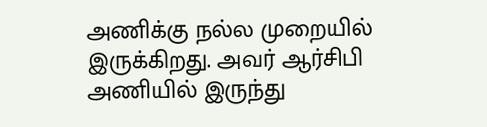அணிக்கு நல்ல முறையில் இருக்கிறது. அவர் ஆர்சிபி அணியில் இருந்து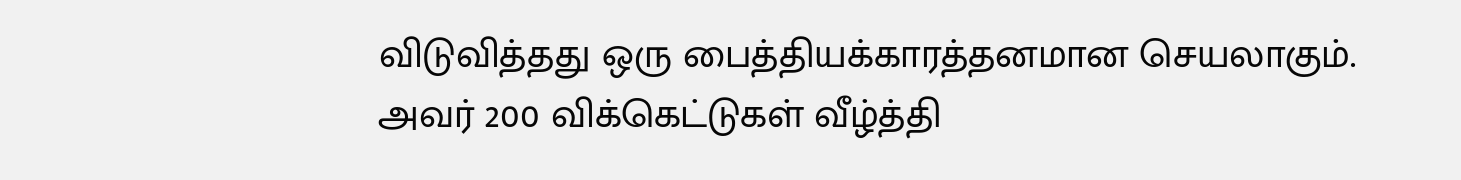விடுவித்தது ஒரு பைத்தியக்காரத்தனமான செயலாகும்.
அவர் 200 விக்கெட்டுகள் வீழ்த்தி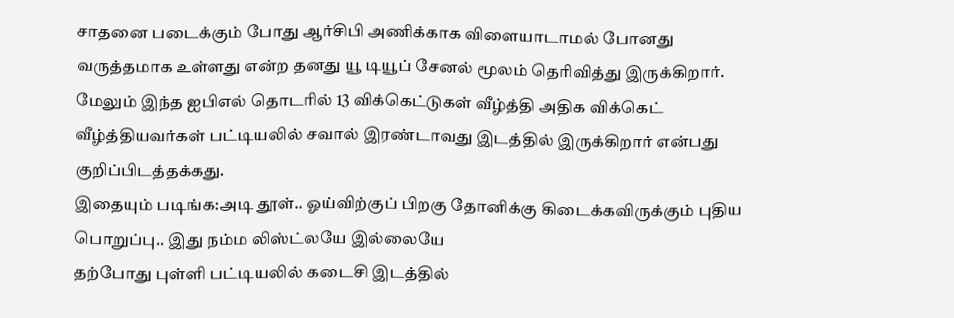சாதனை படைக்கும் போது ஆர்சிபி அணிக்காக விளையாடாமல் போனது வருத்தமாக உள்ளது என்ற தனது யூ டியூப் சேனல் மூலம் தெரிவித்து இருக்கிறார். மேலும் இந்த ஐபிஎல் தொடரில் 13 விக்கெட்டுகள் வீழ்த்தி அதிக விக்கெட் வீழ்த்தியவர்கள் பட்டியலில் சவால் இரண்டாவது இடத்தில் இருக்கிறார் என்பது குறிப்பிடத்தக்கது.
இதையும் படிங்க:அடி தூள்.. ஓய்விற்குப் பிறகு தோனிக்கு கிடைக்கவிருக்கும் புதிய பொறுப்பு.. இது நம்ம லிஸ்ட்லயே இல்லையே
தற்போது புள்ளி பட்டியலில் கடைசி இடத்தில்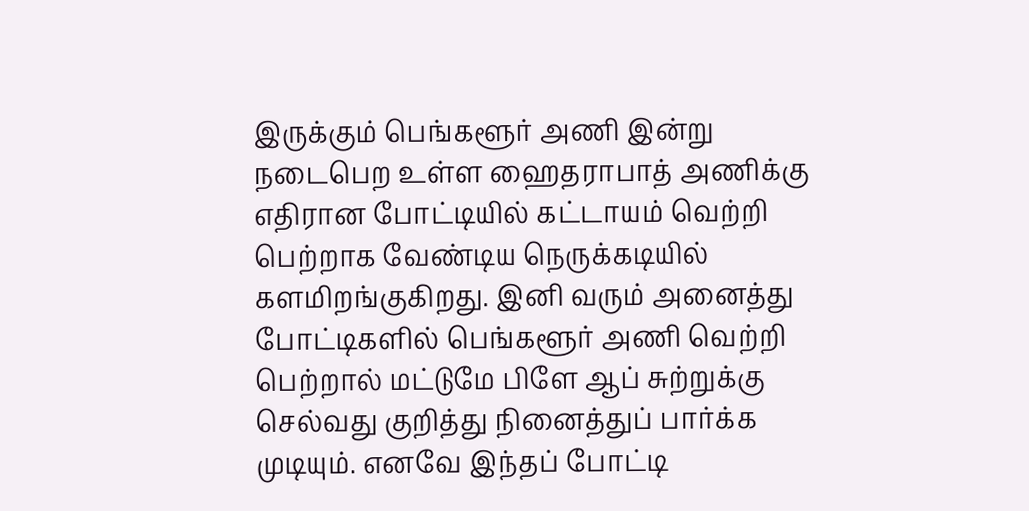இருக்கும் பெங்களூர் அணி இன்று நடைபெற உள்ள ஹைதராபாத் அணிக்கு எதிரான போட்டியில் கட்டாயம் வெற்றி பெற்றாக வேண்டிய நெருக்கடியில் களமிறங்குகிறது. இனி வரும் அனைத்து போட்டிகளில் பெங்களூர் அணி வெற்றி பெற்றால் மட்டுமே பிளே ஆப் சுற்றுக்கு செல்வது குறித்து நினைத்துப் பார்க்க முடியும். எனவே இந்தப் போட்டி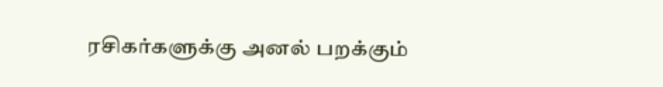ரசிகர்களுக்கு அனல் பறக்கும்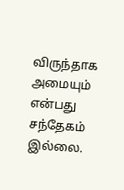விருந்தாக அமையும் என்பது சந்தேகம் இல்லை.